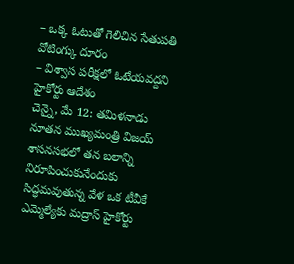– ఒక్క ఓటుతో గెలిచిన సేతుపతి వోటింగ్కు దూరం
– విశ్వాస పరీక్షలో ఓటేయవద్దని హైకోర్టు ఆదేశం
చెన్నై, మే 12: తమిళనాడు నూతన ముఖ్యమంత్రి విజయ్ శాసనసభలో తన బలాన్ని నిరూపించుకునేందుకు సిద్ధమవుతున్న వేళ ఒక టీవీకే ఎమ్మెల్యేకు మద్రాస్ హైకోర్టు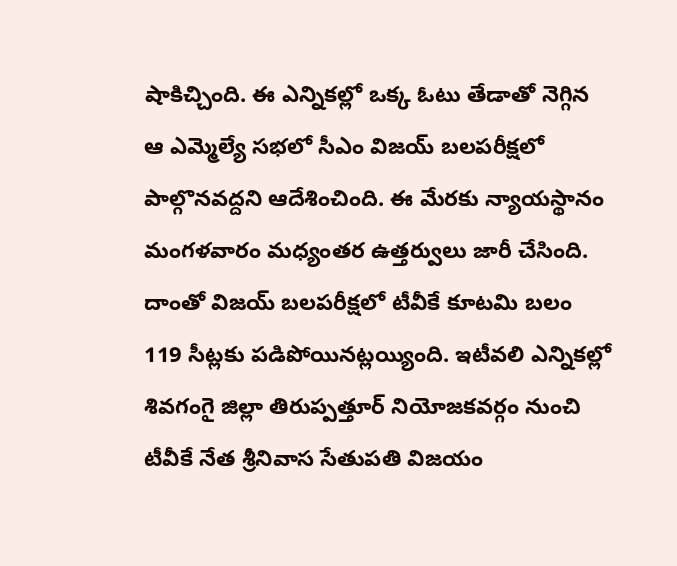షాకిచ్చింది. ఈ ఎన్నికల్లో ఒక్క ఓటు తేడాతో నెగ్గిన ఆ ఎమ్మెల్యే సభలో సీఎం విజయ్ బలపరీక్షలో పాల్గొనవద్దని ఆదేశించింది. ఈ మేరకు న్యాయస్థానం మంగళవారం మధ్యంతర ఉత్తర్వులు జారీ చేసింది. దాంతో విజయ్ బలపరీక్షలో టీవీకే కూటమి బలం 119 సీట్లకు పడిపోయినట్లయ్యింది. ఇటీవలి ఎన్నికల్లో శివగంగై జిల్లా తిరుప్పత్తూర్ నియోజకవర్గం నుంచి టీవీకే నేత శ్రీనివాస సేతుపతి విజయం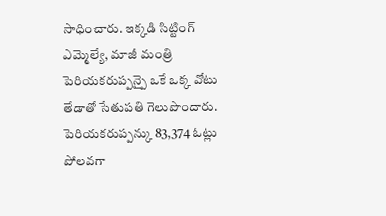సాధించారు. ఇక్కడి సిట్టింగ్ ఎమ్మెల్యే, మాజీ మంత్రి పెరియకరుప్పన్పై ఒకే ఒక్క వోటు తేడాతో సేతుపతి గెలుపొందారు. పెరియకరుప్పన్కు 83,374 ఓట్లు పోలవగా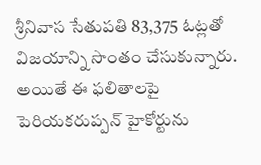శ్రీనివాస సేతుపతి 83,375 ఓట్లతో విజయాన్ని సొంతం చేసుకున్నారు. అయితే ఈ ఫలితాలపై పెరియకరుప్పన్ హైకోర్టును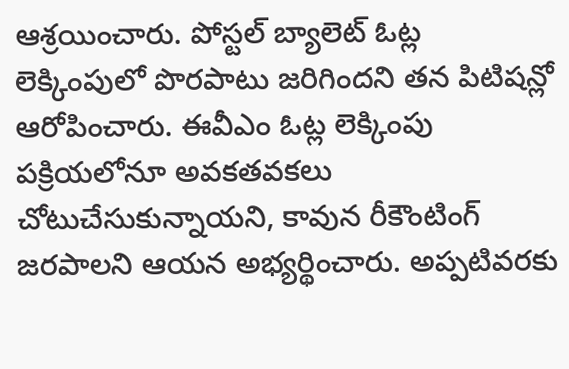ఆశ్రయించారు. పోస్టల్ బ్యాలెట్ ఓట్ల లెక్కింపులో పొరపాటు జరిగిందని తన పిటిషన్లో ఆరోపించారు. ఈవీఎం ఓట్ల లెక్కింపు పక్రియలోనూ అవకతవకలు చోటుచేసుకున్నాయని, కావున రీకౌంటింగ్ జరపాలని ఆయన అభ్యర్థించారు. అప్పటివరకు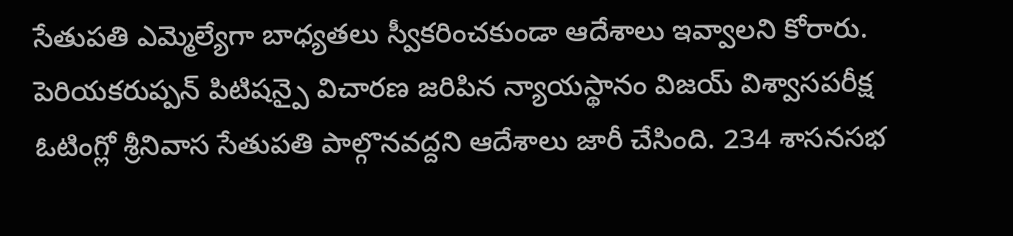సేతుపతి ఎమ్మెల్యేగా బాధ్యతలు స్వీకరించకుండా ఆదేశాలు ఇవ్వాలని కోరారు. పెరియకరుప్పన్ పిటిషన్పై విచారణ జరిపిన న్యాయస్థానం విజయ్ విశ్వాసపరీక్ష ఓటింగ్లో శ్రీనివాస సేతుపతి పాల్గొనవద్దని ఆదేశాలు జారీ చేసింది. 234 శాసనసభ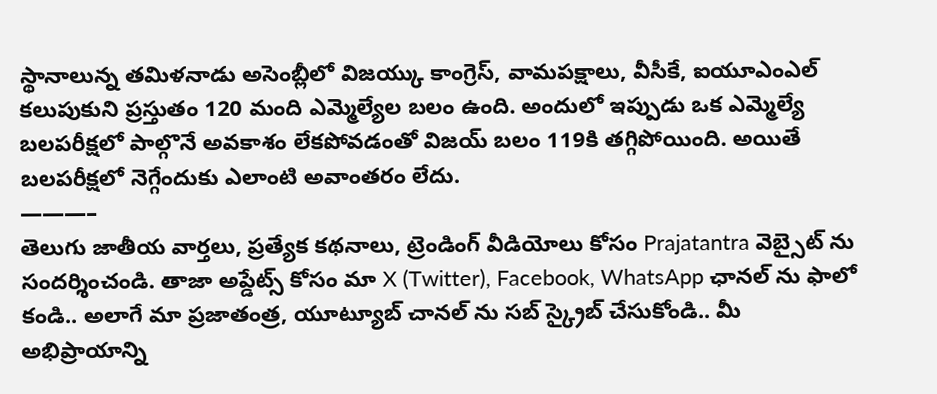స్థానాలున్న తమిళనాడు అసెంబ్లీలో విజయ్కు కాంగ్రెస్, వామపక్షాలు, వీసీకే, ఐయూఎంఎల్ కలుపుకుని ప్రస్తుతం 120 మంది ఎమ్మెల్యేల బలం ఉంది. అందులో ఇప్పుడు ఒక ఎమ్మెల్యే బలపరీక్షలో పాల్గొనే అవకాశం లేకపోవడంతో విజయ్ బలం 119కి తగ్గిపోయింది. అయితే బలపరీక్షలో నెగ్గేందుకు ఎలాంటి అవాంతరం లేదు.
———–
తెలుగు జాతీయ వార్తలు, ప్రత్యేక కథనాలు, ట్రెండింగ్ వీడియోలు కోసం Prajatantra వెబ్సైట్ ను సందర్శించండి. తాజా అప్డేట్స్ కోసం మా X (Twitter), Facebook, WhatsApp ఛానల్ ను ఫాలో కండి.. అలాగే మా ప్రజాతంత్ర, యూట్యూబ్ చానల్ ను సబ్ స్క్రైబ్ చేసుకోండి.. మీ అభిప్రాయాన్ని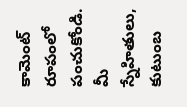కామెంట్ రూపంలో పంచుకోండి. మీ స్నేహితులు, కుటుంబ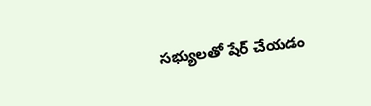సభ్యులతో షేర్ చేయడం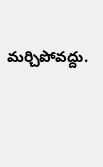మర్చిపోవద్దు.